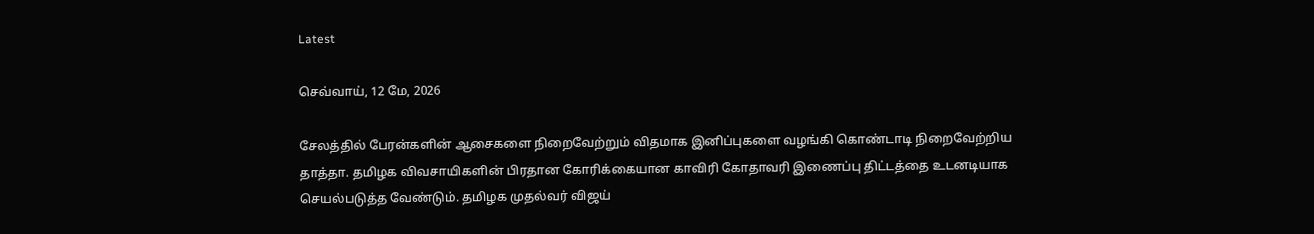Latest

செவ்வாய், 12 மே, 2026

சேலத்தில் பேரன்களின் ஆசைகளை நிறைவேற்றும் விதமாக இனிப்புகளை வழங்கி கொண்டாடி நிறைவேற்றிய தாத்தா. தமிழக விவசாயிகளின் பிரதான கோரிக்கையான காவிரி கோதாவரி இணைப்பு திட்டத்தை உடனடியாக செயல்படுத்த வேண்டும். தமிழக முதல்வர் விஜய்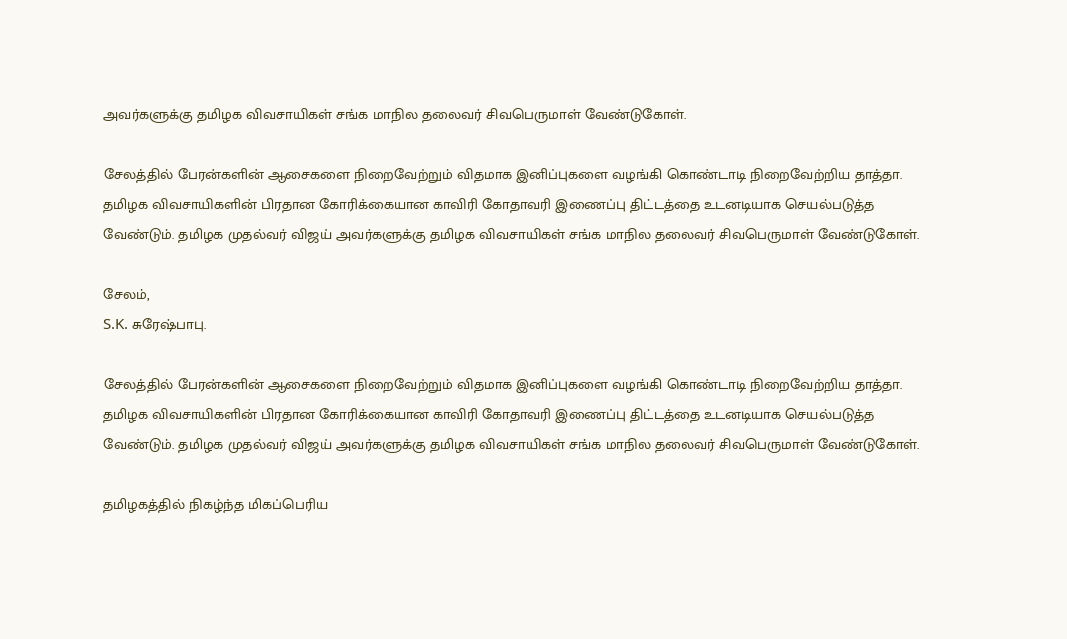அவர்களுக்கு தமிழக விவசாயிகள் சங்க மாநில தலைவர் சிவபெருமாள் வேண்டுகோள்.

சேலத்தில் பேரன்களின் ஆசைகளை நிறைவேற்றும் விதமாக இனிப்புகளை வழங்கி கொண்டாடி நிறைவேற்றிய தாத்தா. தமிழக விவசாயிகளின் பிரதான கோரிக்கையான காவிரி கோதாவரி இணைப்பு திட்டத்தை உடனடியாக செயல்படுத்த வேண்டும். தமிழக முதல்வர் விஜய் அவர்களுக்கு தமிழக விவசாயிகள் சங்க மாநில தலைவர் சிவபெருமாள் வேண்டுகோள்.

சேலம்,
S.K. சுரேஷ்பாபு.

சேலத்தில் பேரன்களின் ஆசைகளை நிறைவேற்றும் விதமாக இனிப்புகளை வழங்கி கொண்டாடி நிறைவேற்றிய தாத்தா. தமிழக விவசாயிகளின் பிரதான கோரிக்கையான காவிரி கோதாவரி இணைப்பு திட்டத்தை உடனடியாக செயல்படுத்த வேண்டும். தமிழக முதல்வர் விஜய் அவர்களுக்கு தமிழக விவசாயிகள் சங்க மாநில தலைவர் சிவபெருமாள் வேண்டுகோள்.

தமிழகத்தில் நிகழ்ந்த மிகப்பெரிய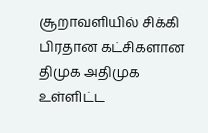சூறாவளியில் சிக்கி பிரதான கட்சிகளான திமுக அதிமுக உள்ளிட்ட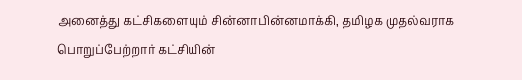அனைத்து கட்சிகளையும் சின்னாபின்னமாக்கி, தமிழக முதல்வராக பொறுப்பேற்றார் கட்சியின்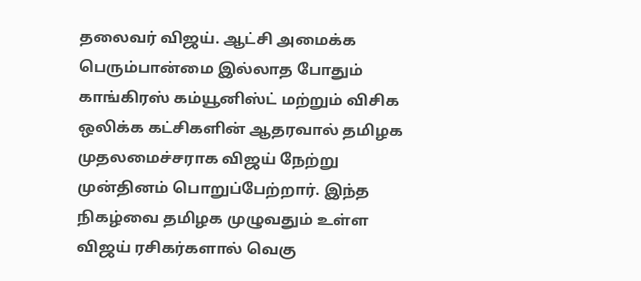தலைவர் விஜய். ஆட்சி அமைக்க பெரும்பான்மை இல்லாத போதும் காங்கிரஸ் கம்யூனிஸ்ட் மற்றும் விசிக ஒலிக்க கட்சிகளின் ஆதரவால் தமிழக முதலமைச்சராக விஜய் நேற்று முன்தினம் பொறுப்பேற்றார். இந்த நிகழ்வை தமிழக முழுவதும் உள்ள விஜய் ரசிகர்களால் வெகு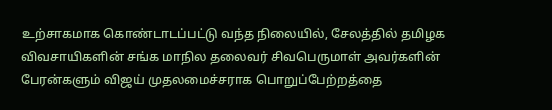உற்சாகமாக கொண்டாடப்பட்டு வந்த நிலையில், சேலத்தில் தமிழக விவசாயிகளின் சங்க மாநில தலைவர் சிவபெருமாள் அவர்களின் பேரன்களும் விஜய் முதலமைச்சராக பொறுப்பேற்றத்தை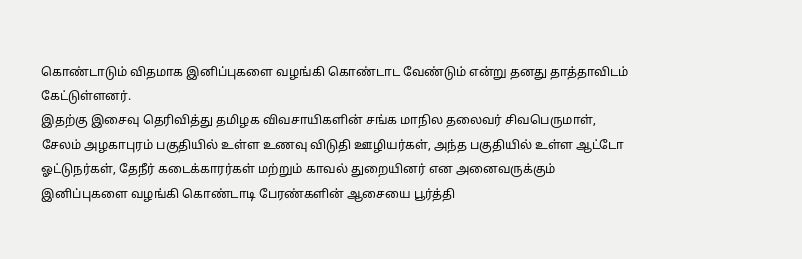கொண்டாடும் விதமாக இனிப்புகளை வழங்கி கொண்டாட வேண்டும் என்று தனது தாத்தாவிடம் கேட்டுள்ளனர்.
இதற்கு இசைவு தெரிவித்து தமிழக விவசாயிகளின் சங்க மாநில தலைவர் சிவபெருமாள், சேலம் அழகாபுரம் பகுதியில் உள்ள உணவு விடுதி ஊழியர்கள், அந்த பகுதியில் உள்ள ஆட்டோ ஓட்டுநர்கள், தேநீர் கடைக்காரர்கள் மற்றும் காவல் துறையினர் என அனைவருக்கும் இனிப்புகளை வழங்கி கொண்டாடி பேரண்களின் ஆசையை பூர்த்தி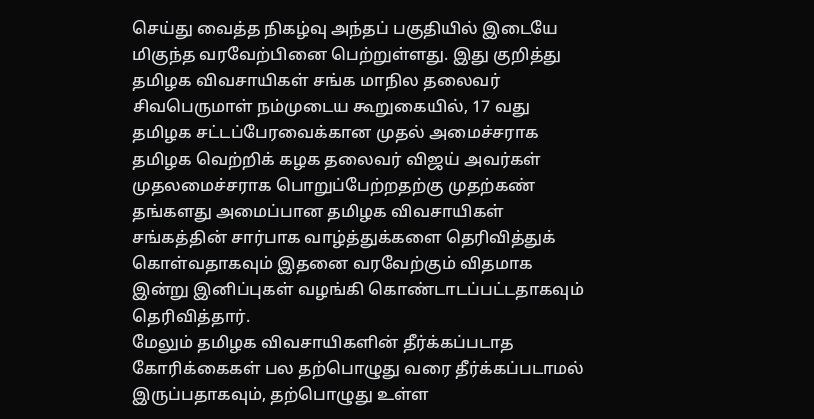செய்து வைத்த நிகழ்வு அந்தப் பகுதியில் இடையே மிகுந்த வரவேற்பினை பெற்றுள்ளது. இது குறித்து தமிழக விவசாயிகள் சங்க மாநில தலைவர் சிவபெருமாள் நம்முடைய கூறுகையில், 17 வது தமிழக சட்டப்பேரவைக்கான முதல் அமைச்சராக தமிழக வெற்றிக் கழக தலைவர் விஜய் அவர்கள் முதலமைச்சராக பொறுப்பேற்றதற்கு முதற்கண் தங்களது அமைப்பான தமிழக விவசாயிகள் சங்கத்தின் சார்பாக வாழ்த்துக்களை தெரிவித்துக் கொள்வதாகவும் இதனை வரவேற்கும் விதமாக இன்று இனிப்புகள் வழங்கி கொண்டாடப்பட்டதாகவும் தெரிவித்தார்.
மேலும் தமிழக விவசாயிகளின் தீர்க்கப்படாத கோரிக்கைகள் பல தற்பொழுது வரை தீர்க்கப்படாமல் இருப்பதாகவும், தற்பொழுது உள்ள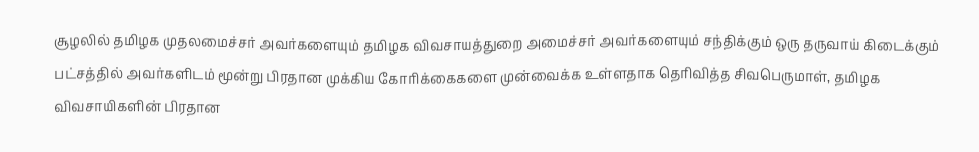சூழலில் தமிழக முதலமைச்சர் அவர்களையும் தமிழக விவசாயத்துறை அமைச்சர் அவர்களையும் சந்திக்கும் ஒரு தருவாய் கிடைக்கும் பட்சத்தில் அவர்களிடம் மூன்று பிரதான முக்கிய கோரிக்கைகளை முன்வைக்க உள்ளதாக தெரிவித்த சிவபெருமாள், தமிழக விவசாயிகளின் பிரதான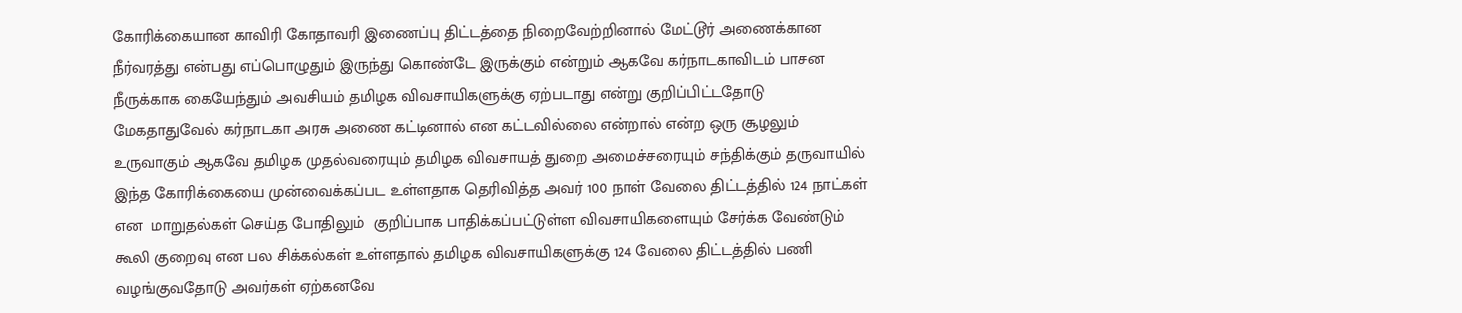கோரிக்கையான காவிரி கோதாவரி இணைப்பு திட்டத்தை நிறைவேற்றினால் மேட்டூர் அணைக்கான நீர்வரத்து என்பது எப்பொழுதும் இருந்து கொண்டே இருக்கும் என்றும் ஆகவே கர்நாடகாவிடம் பாசன நீருக்காக கையேந்தும் அவசியம் தமிழக விவசாயிகளுக்கு ஏற்படாது என்று குறிப்பிட்டதோடு மேகதாதுவேல் கர்நாடகா அரசு அணை கட்டினால் என கட்டவில்லை என்றால் என்ற ஒரு சூழலும் உருவாகும் ஆகவே தமிழக முதல்வரையும் தமிழக விவசாயத் துறை அமைச்சரையும் சந்திக்கும் தருவாயில் இந்த கோரிக்கையை முன்வைக்கப்பட உள்ளதாக தெரிவித்த அவர் 100 நாள் வேலை திட்டத்தில் 124 நாட்கள் என  மாறுதல்கள் செய்த போதிலும்  குறிப்பாக பாதிக்கப்பட்டுள்ள விவசாயிகளையும் சேர்க்க வேண்டும் கூலி குறைவு என பல சிக்கல்கள் உள்ளதால் தமிழக விவசாயிகளுக்கு 124 வேலை திட்டத்தில் பணி வழங்குவதோடு அவர்கள் ஏற்கனவே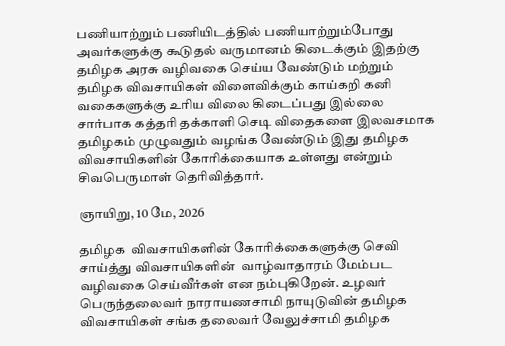பணியாற்றும் பணியிடத்தில் பணியாற்றும்போது அவர்களுக்கு கூடுதல் வருமானம் கிடைக்கும் இதற்கு தமிழக அரசு வழிவகை செய்ய வேண்டும் மற்றும் தமிழக விவசாயிகள் விளைவிக்கும் காய்கறி கனி வகைகளுக்கு உரிய விலை கிடைப்பது இல்லை சார்பாக கத்தரி தக்காளி செடி விதைகளை இலவசமாக தமிழகம் முழுவதும் வழங்க வேண்டும் இது தமிழக விவசாயிகளின் கோரிக்கையாக உள்ளது என்றும் சிவபெருமாள் தெரிவித்தார்.

ஞாயிறு, 10 மே, 2026

தமிழக  விவசாயிகளின் கோரிக்கைகளுக்கு செவி சாய்த்து விவசாயிகளின்  வாழ்வாதாரம் மேம்பட வழிவகை செய்வீர்கள் என நம்புகிறேன். உழவர் பெருந்தலைவர் நாராயணசாமி நாயுடுவின் தமிழக விவசாயிகள் சங்க தலைவர் வேலுச்சாமி தமிழக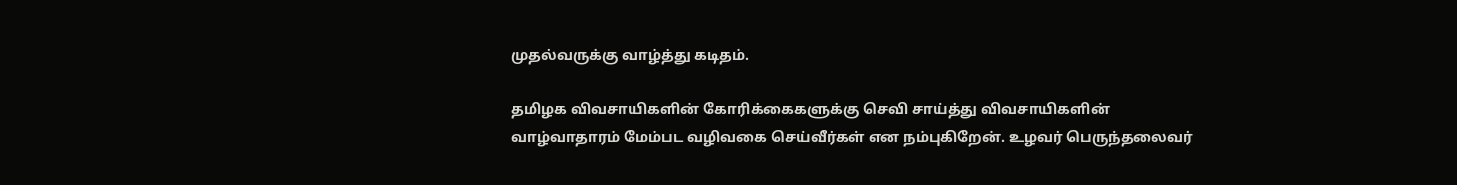முதல்வருக்கு வாழ்த்து கடிதம்.

தமிழக விவசாயிகளின் கோரிக்கைகளுக்கு செவி சாய்த்து விவசாயிகளின் வாழ்வாதாரம் மேம்பட வழிவகை செய்வீர்கள் என நம்புகிறேன். உழவர் பெருந்தலைவர்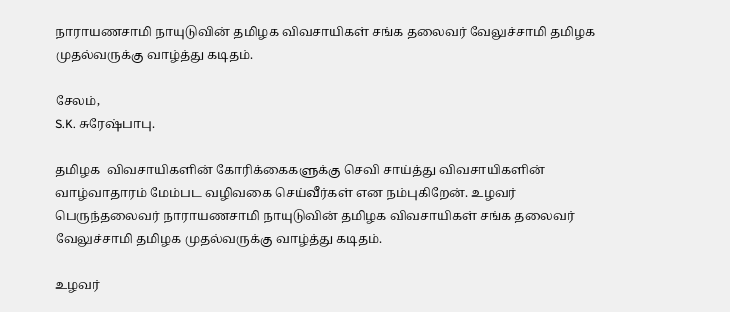நாராயணசாமி நாயுடுவின் தமிழக விவசாயிகள் சங்க தலைவர் வேலுச்சாமி தமிழக முதல்வருக்கு வாழ்த்து கடிதம்.

சேலம்,
S.K. சுரேஷ்பாபு.

தமிழக  விவசாயிகளின் கோரிக்கைகளுக்கு செவி சாய்த்து விவசாயிகளின்  வாழ்வாதாரம் மேம்பட வழிவகை செய்வீர்கள் என நம்புகிறேன். உழவர் பெருந்தலைவர் நாராயணசாமி நாயுடுவின் தமிழக விவசாயிகள் சங்க தலைவர் வேலுச்சாமி தமிழக முதல்வருக்கு வாழ்த்து கடிதம்.

உழவர்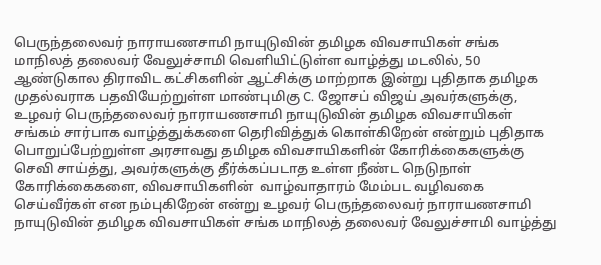பெருந்தலைவர் நாராயணசாமி நாயுடுவின் தமிழக விவசாயிகள் சங்க மாநிலத் தலைவர் வேலுச்சாமி வெளியிட்டுள்ள வாழ்த்து மடலில், 50 ஆண்டுகால திராவிட கட்சிகளின் ஆட்சிக்கு மாற்றாக இன்று புதிதாக தமிழக முதல்வராக பதவியேற்றுள்ள மாண்புமிகு C. ஜோசப் விஜய் அவர்களுக்கு, உழவர் பெருந்தலைவர் நாராயணசாமி நாயுடுவின் தமிழக விவசாயிகள் சங்கம் சார்பாக வாழ்த்துக்களை தெரிவித்துக் கொள்கிறேன் என்றும் புதிதாக பொறுப்பேற்றுள்ள அரசாவது தமிழக விவசாயிகளின் கோரிக்கைகளுக்கு செவி சாய்த்து, அவர்களுக்கு தீர்க்கப்படாத உள்ள நீண்ட நெடுநாள் கோரிக்கைகளை, விவசாயிகளின்  வாழ்வாதாரம் மேம்பட வழிவகை செய்வீர்கள் என நம்புகிறேன் என்று உழவர் பெருந்தலைவர் நாராயணசாமி நாயுடுவின் தமிழக விவசாயிகள் சங்க மாநிலத் தலைவர் வேலுச்சாமி வாழ்த்து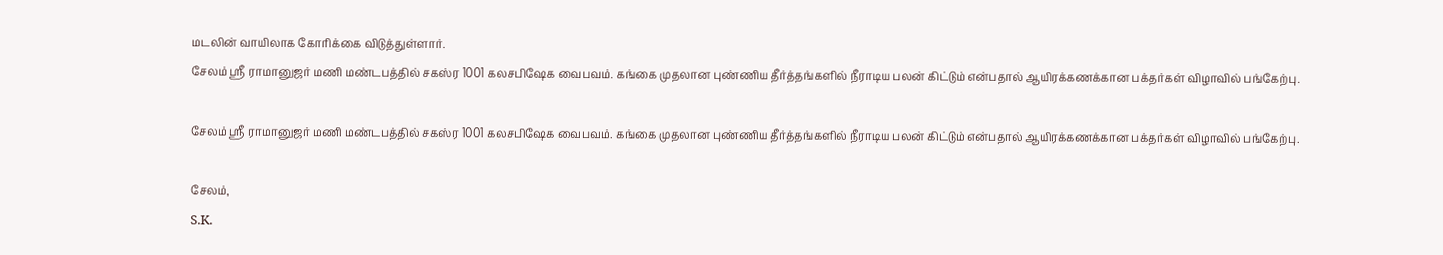மடலின் வாயிலாக கோரிக்கை விடுத்துள்ளார்.
சேலம் ஸ்ரீ ராமானுஜர் மணி மண்டபத்தில் சகஸ்ர 1001 கலசபிஷேக வைபவம். கங்கை முதலான புண்ணிய தீர்த்தங்களில் நீராடிய பலன் கிட்டும் என்பதால் ஆயிரக்கணக்கான பக்தர்கள் விழாவில் பங்கேற்பு.

சேலம் ஸ்ரீ ராமானுஜர் மணி மண்டபத்தில் சகஸ்ர 1001 கலசபிஷேக வைபவம். கங்கை முதலான புண்ணிய தீர்த்தங்களில் நீராடிய பலன் கிட்டும் என்பதால் ஆயிரக்கணக்கான பக்தர்கள் விழாவில் பங்கேற்பு.

சேலம்,
S.K.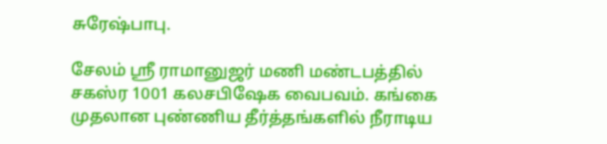சுரேஷ்பாபு.

சேலம் ஸ்ரீ ராமானுஜர் மணி மண்டபத்தில் சகஸ்ர 1001 கலசபிஷேக வைபவம். கங்கை முதலான புண்ணிய தீர்த்தங்களில் நீராடிய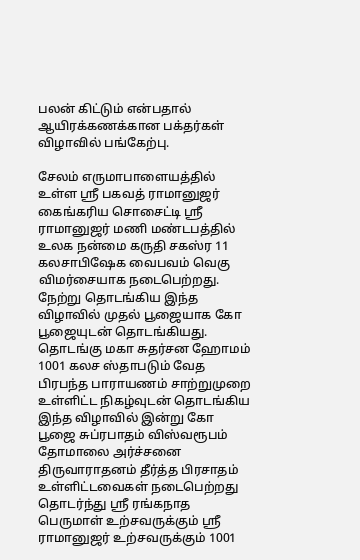பலன் கிட்டும் என்பதால் ஆயிரக்கணக்கான பக்தர்கள் விழாவில் பங்கேற்பு.

சேலம் எருமாபாளையத்தில்  உள்ள ஸ்ரீ பகவத் ராமானுஜர் கைங்கரிய சொசைட்டி ஸ்ரீ ராமானுஜர் மணி மண்டபத்தில் உலக நன்மை கருதி சகஸ்ர 11 கலசாபிஷேக வைபவம் வெகு விமர்சையாக நடைபெற்றது. நேற்று தொடங்கிய இந்த விழாவில் முதல் பூஜையாக கோ பூஜையுடன் தொடங்கியது. தொடங்கு மகா சுதர்சன ஹோமம் 1001 கலச ஸ்தாபடும் வேத பிரபந்த பாராயணம் சாற்றுமுறை உள்ளிட்ட நிகழ்வுடன் தொடங்கிய இந்த விழாவில் இன்று கோ பூஜை சுப்ரபாதம் விஸ்வரூபம் தோமாலை அர்ச்சனை திருவாராதனம் தீர்த்த பிரசாதம் உள்ளிட்டவைகள் நடைபெற்றது தொடர்ந்து ஸ்ரீ ரங்கநாத பெருமாள் உற்சவருக்கும் ஸ்ரீ ராமானுஜர் உற்சவருக்கும் 1001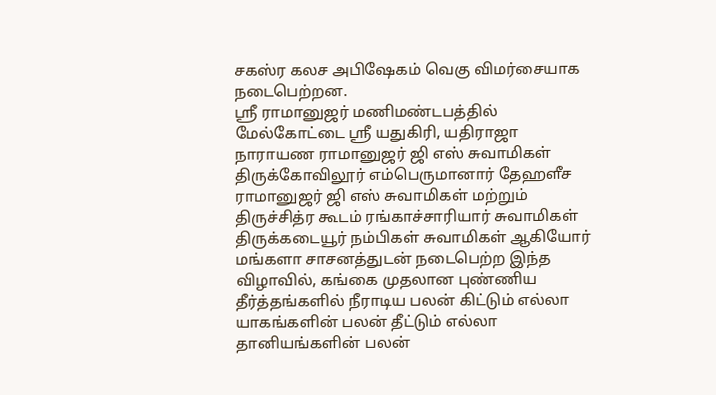சகஸ்ர கலச அபிஷேகம் வெகு விமர்சையாக நடைபெற்றன.
ஸ்ரீ ராமானுஜர் மணிமண்டபத்தில் மேல்கோட்டை ஸ்ரீ யதுகிரி, யதிராஜா
நாராயண ராமானுஜர் ஜி எஸ் சுவாமிகள் திருக்கோவிலூர் எம்பெருமானார் தேஹளீச ராமானுஜர் ஜி எஸ் சுவாமிகள் மற்றும் திருச்சித்ர கூடம் ரங்காச்சாரியார் சுவாமிகள் திருக்கடையூர் நம்பிகள் சுவாமிகள் ஆகியோர் மங்களா சாசனத்துடன் நடைபெற்ற இந்த விழாவில், கங்கை முதலான புண்ணிய தீர்த்தங்களில் நீராடிய பலன் கிட்டும் எல்லா யாகங்களின் பலன் தீட்டும் எல்லா தானியங்களின் பலன்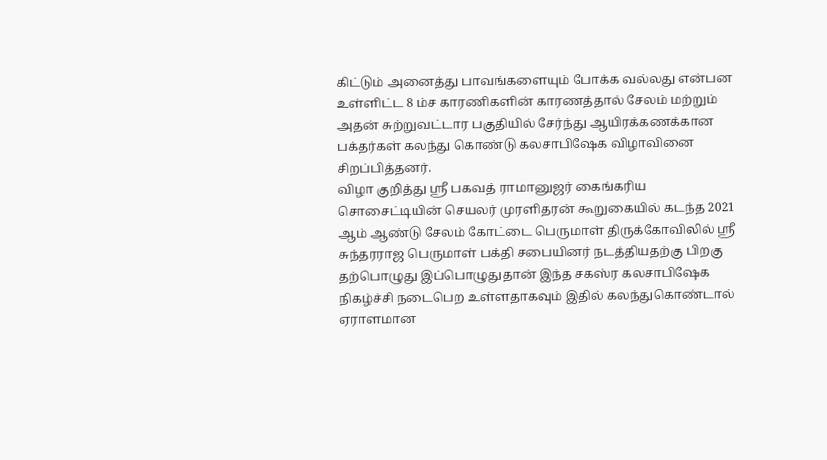கிட்டும் அனைத்து பாவங்களையும் போக்க வல்லது என்பன உள்ளிட்ட 8 ம்ச காரணிகளின் காரணத்தால் சேலம் மற்றும் அதன் சுற்றுவட்டார பகுதியில் சேர்ந்து ஆயிரக்கணக்கான பக்தர்கள் கலந்து கொண்டு கலசாபிஷேக விழாவினை சிறப்பித்தனர்.
விழா குறித்து ஸ்ரீ பகவத் ராமானுஜர் கைங்கரிய சொசைட்டியின் செயலர் முரளிதரன் கூறுகையில் கடந்த 2021 ஆம் ஆண்டு சேலம் கோட்டை பெருமாள் திருக்கோவிலில் ஸ்ரீ சுந்தரராஜ பெருமாள் பக்தி சபையினர் நடத்தியதற்கு பிறகு தற்பொழுது இப்பொழுதுதான் இந்த சகஸ்ர கலசாபிஷேக நிகழ்ச்சி நடைபெற உள்ளதாகவும் இதில் கலந்துகொண்டால் ஏராளமான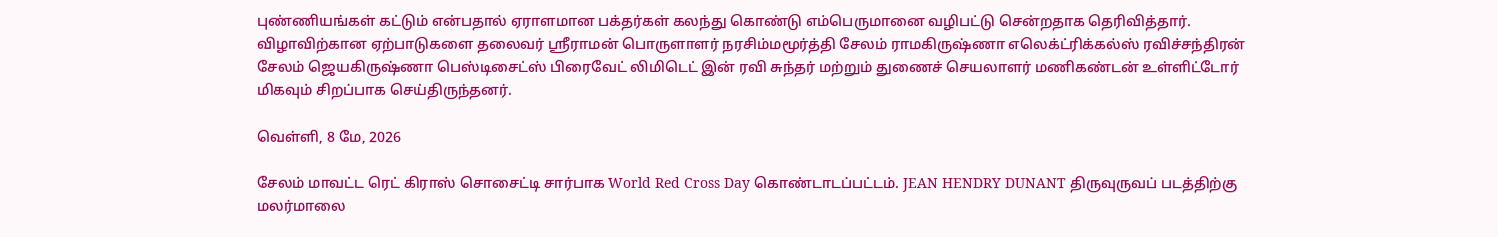புண்ணியங்கள் கட்டும் என்பதால் ஏராளமான பக்தர்கள் கலந்து கொண்டு எம்பெருமானை வழிபட்டு சென்றதாக தெரிவித்தார்.
விழாவிற்கான ஏற்பாடுகளை தலைவர் ஸ்ரீராமன் பொருளாளர் நரசிம்மமூர்த்தி சேலம் ராமகிருஷ்ணா எலெக்ட்ரிக்கல்ஸ் ரவிச்சந்திரன் சேலம் ஜெயகிருஷ்ணா பெஸ்டிசைட்ஸ் பிரைவேட் லிமிடெட் இன் ரவி சுந்தர் மற்றும் துணைச் செயலாளர் மணிகண்டன் உள்ளிட்டோர் மிகவும் சிறப்பாக செய்திருந்தனர்.

வெள்ளி, 8 மே, 2026

சேலம் மாவட்ட ரெட் கிராஸ் சொசைட்டி சார்பாக World Red Cross Day கொண்டாடப்பட்டம். JEAN HENDRY DUNANT திருவுருவப் படத்திற்கு மலர்மாலை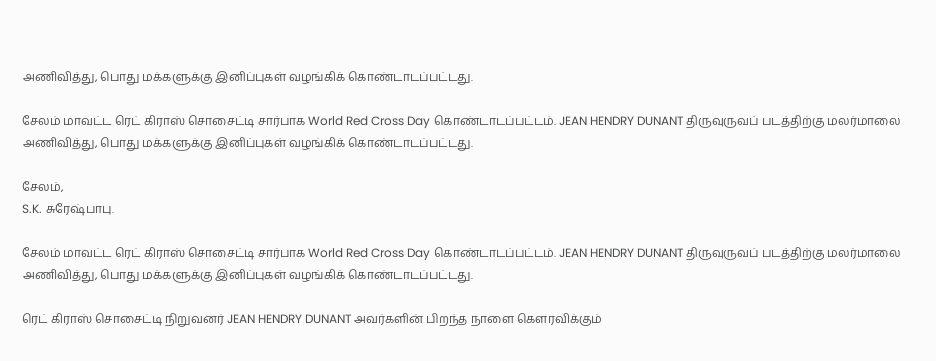அணிவித்து, பொது மக்களுக்கு இனிப்புகள் வழங்கிக் கொண்டாடப்பட்டது.

சேலம் மாவட்ட ரெட் கிராஸ் சொசைட்டி சார்பாக World Red Cross Day கொண்டாடப்பட்டம். JEAN HENDRY DUNANT திருவுருவப் படத்திற்கு மலர்மாலை அணிவித்து, பொது மக்களுக்கு இனிப்புகள் வழங்கிக் கொண்டாடப்பட்டது.

சேலம்,
S.K. சுரேஷ்பாபு.

சேலம் மாவட்ட ரெட் கிராஸ் சொசைட்டி சார்பாக World Red Cross Day கொண்டாடப்பட்டம். JEAN HENDRY DUNANT திருவுருவப் படத்திற்கு மலர்மாலை அணிவித்து, பொது மக்களுக்கு இனிப்புகள் வழங்கிக் கொண்டாடப்பட்டது.

ரெட் கிராஸ் சொசைட்டி நிறுவனர் JEAN HENDRY DUNANT அவர்களின் பிறந்த நாளை கௌரவிக்கும்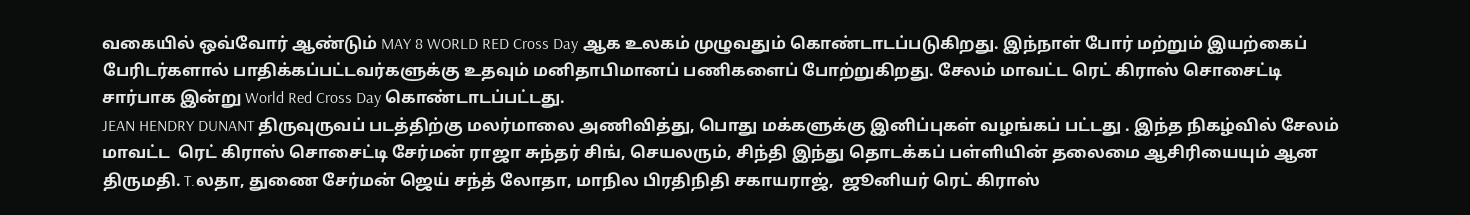வகையில் ஒவ்வோர் ஆண்டும் MAY 8 WORLD RED Cross Day ஆக உலகம் முழுவதும் கொண்டாடப்படுகிறது. இந்நாள் போர் மற்றும் இயற்கைப் பேரிடர்களால் பாதிக்கப்பட்டவர்களுக்கு உதவும் மனிதாபிமானப் பணிகளைப் போற்றுகிறது. சேலம் மாவட்ட ரெட் கிராஸ் சொசைட்டி சார்பாக இன்று World Red Cross Day கொண்டாடப்பட்டது.
JEAN HENDRY DUNANT திருவுருவப் படத்திற்கு மலர்மாலை அணிவித்து, பொது மக்களுக்கு இனிப்புகள் வழங்கப் பட்டது . இந்த நிகழ்வில் சேலம் மாவட்ட  ரெட் கிராஸ் சொசைட்டி சேர்மன் ராஜா சுந்தர் சிங், செயலரும், சிந்தி இந்து தொடக்கப் பள்ளியின் தலைமை ஆசிரியையும் ஆன திருமதி. T.லதா, துணை சேர்மன் ஜெய் சந்த் லோதா, மாநில பிரதிநிதி சகாயராஜ்,  ஜூனியர் ரெட் கிராஸ்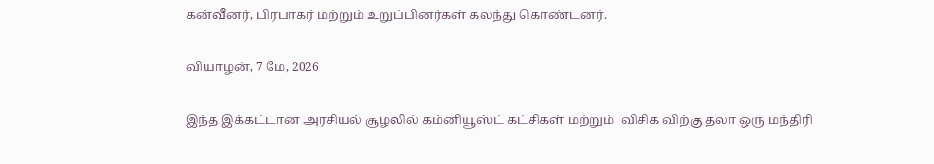கன்வீனர், பிரபாகர் மற்றும் உறுப்பினர்கள் கலந்து கொண்டனர்.

வியாழன், 7 மே, 2026

இந்த இக்கட்டான அரசியல் சூழலில் கம்னியூஸ்ட் கட்சிகள் மற்றும்  விசிக விற்கு தலா ஒரு மந்திரி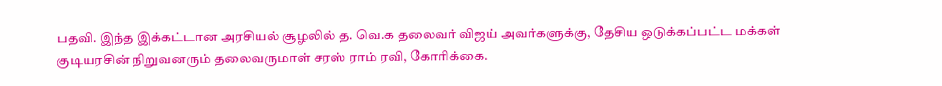பதவி. இந்த இக்கட்டான அரசியல் சூழலில் த. வெ.க தலைவர் விஜய் அவர்களுக்கு, தேசிய ஒடுக்கப்பட்ட மக்கள் குடியரசின் நிறுவனரும் தலைவருமாள் சரஸ் ராம் ரவி, கோரிக்கை.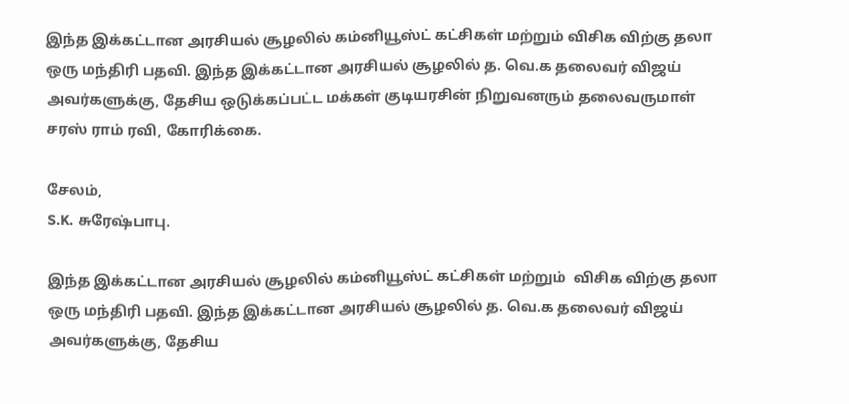இந்த இக்கட்டான அரசியல் சூழலில் கம்னியூஸ்ட் கட்சிகள் மற்றும் விசிக விற்கு தலா ஒரு மந்திரி பதவி. இந்த இக்கட்டான அரசியல் சூழலில் த. வெ.க தலைவர் விஜய் அவர்களுக்கு, தேசிய ஒடுக்கப்பட்ட மக்கள் குடியரசின் நிறுவனரும் தலைவருமாள் சரஸ் ராம் ரவி, கோரிக்கை.

சேலம்,
S.K. சுரேஷ்பாபு.

இந்த இக்கட்டான அரசியல் சூழலில் கம்னியூஸ்ட் கட்சிகள் மற்றும்  விசிக விற்கு தலா ஒரு மந்திரி பதவி. இந்த இக்கட்டான அரசியல் சூழலில் த. வெ.க தலைவர் விஜய் அவர்களுக்கு, தேசிய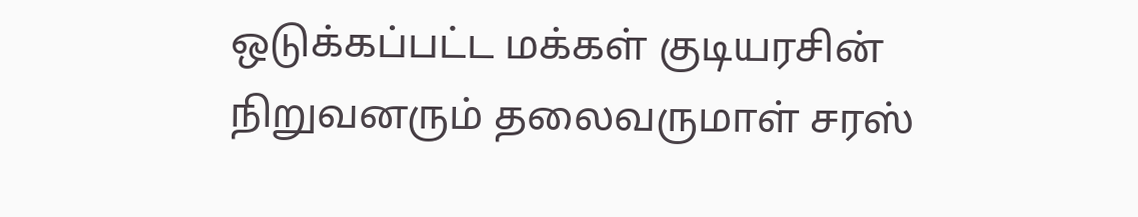ஒடுக்கப்பட்ட மக்கள் குடியரசின் நிறுவனரும் தலைவருமாள் சரஸ்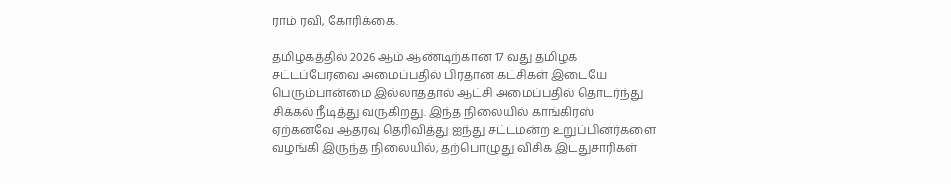ராம் ரவி, கோரிக்கை.

தமிழகத்தில் 2026 ஆம் ஆண்டிற்கான 17 வது தமிழக சட்டப்பேரவை அமைப்பதில் பிரதான கட்சிகள் இடையே பெரும்பான்மை இல்லாததால் ஆட்சி அமைப்பதில் தொடர்ந்து சிக்கல் நீடித்து வருகிறது. இந்த நிலையில் காங்கிரஸ் ஏற்கனவே ஆதரவு தெரிவித்து ஐந்து சட்டமன்ற உறுப்பினர்களை வழங்கி இருந்த நிலையில், தற்பொழுது விசிக இடதுசாரிகள்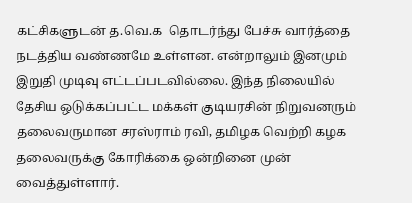கட்சிகளுடன் த.வெ.க  தொடர்ந்து பேச்சு வார்த்தை நடத்திய வண்ணமே உள்ளன. என்றாலும் இனமும் இறுதி முடிவு எட்டப்படவில்லை. இந்த நிலையில் தேசிய ஒடுக்கப்பட்ட மக்கள் குடியரசின் நிறுவனரும் தலைவருமான சரஸ்ராம் ரவி, தமிழக வெற்றி கழக தலைவருக்கு கோரிக்கை ஒன்றினை முன் வைத்துள்ளார்.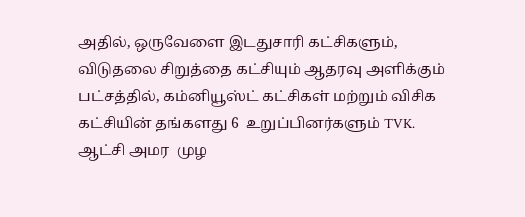அதில், ஒருவேளை இடதுசாரி கட்சிகளும், விடுதலை சிறுத்தை கட்சியும் ஆதரவு அளிக்கும் பட்சத்தில், கம்னியூஸ்ட் கட்சிகள் மற்றும் விசிக கட்சியின் தங்களது 6  உறுப்பினர்களும் TVK. ஆட்சி அமர  முழ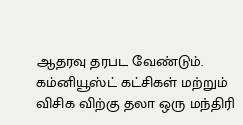ஆதரவு தரபட வேண்டும். கம்னியூஸ்ட் கட்சிகள் மற்றும் விசிக விற்கு தலா ஒரு மந்திரி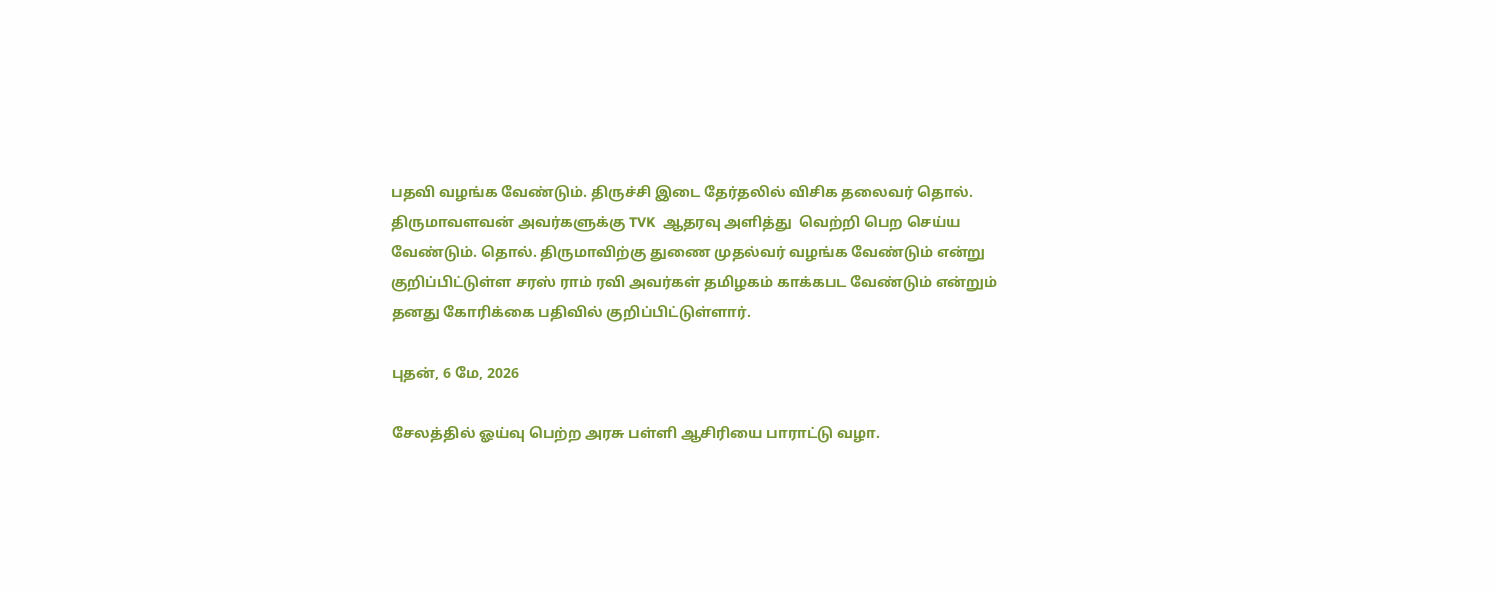பதவி வழங்க வேண்டும். திருச்சி இடை தேர்தலில் விசிக தலைவர் தொல். திருமாவளவன் அவர்களுக்கு TVK  ஆதரவு அளித்து  வெற்றி பெற செய்ய வேண்டும். தொல். திருமாவிற்கு துணை முதல்வர் வழங்க வேண்டும் என்று குறிப்பிட்டுள்ள சரஸ் ராம் ரவி அவர்கள் தமிழகம் காக்கபட வேண்டும் என்றும் தனது கோரிக்கை பதிவில் குறிப்பிட்டுள்ளார்.

புதன், 6 மே, 2026

சேலத்தில் ஓய்வு பெற்ற அரசு பள்ளி ஆசிரியை பாராட்டு வழா.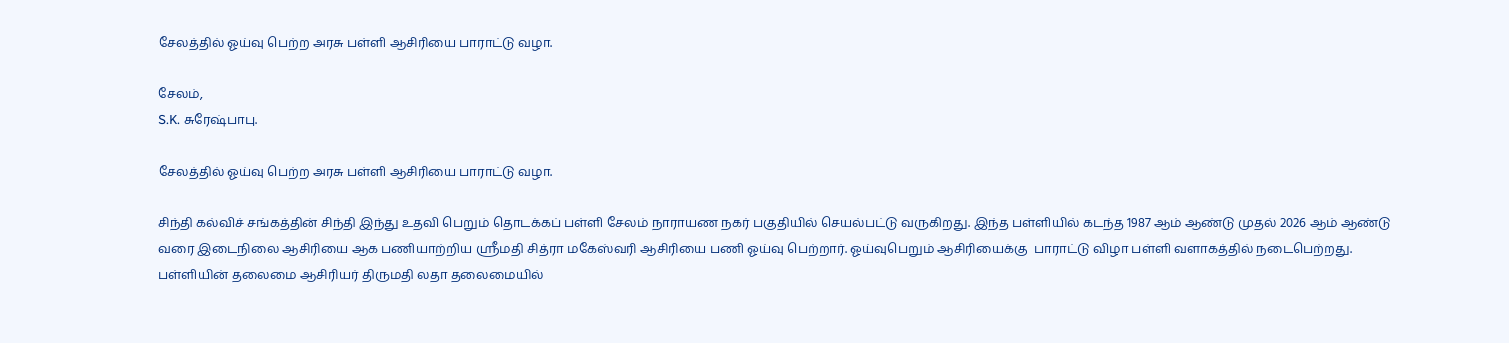சேலத்தில் ஓய்வு பெற்ற அரசு பள்ளி ஆசிரியை பாராட்டு வழா.

சேலம்,
S.K. சுரேஷ்பாபு.

சேலத்தில் ஓய்வு பெற்ற அரசு பள்ளி ஆசிரியை பாராட்டு வழா.

சிந்தி கல்விச் சங்கத்தின் சிந்தி இந்து உதவி பெறும் தொடக்கப் பள்ளி சேலம் நாராயண நகர் பகுதியில் செயல்பட்டு வருகிறது. இந்த பள்ளியில் கடந்த 1987 ஆம் ஆண்டு முதல் 2026 ஆம் ஆண்டு வரை இடைநிலை ஆசிரியை ஆக பணியாற்றிய ஸ்ரீமதி சித்ரா மகேஸ்வரி ஆசிரியை பணி ஓய்வு பெற்றார். ஓய்வுபெறும் ஆசிரியைக்கு  பாராட்டு விழா பள்ளி வளாகத்தில் நடைபெற்றது.
பள்ளியின் தலைமை ஆசிரியர் திருமதி லதா தலைமையில்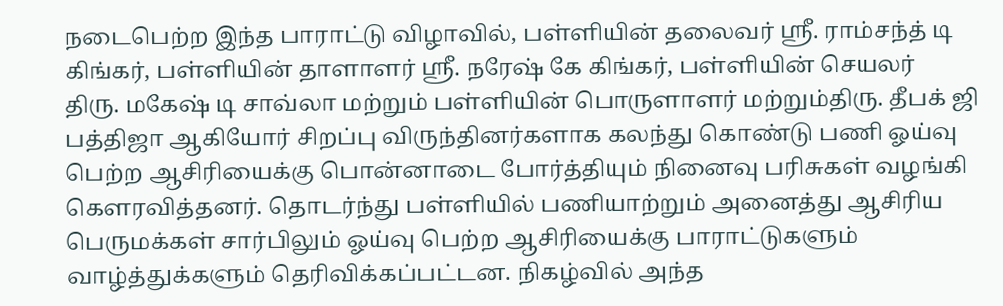நடைபெற்ற இந்த பாராட்டு விழாவில், பள்ளியின் தலைவர் ஸ்ரீ. ராம்சந்த் டி கிங்கர், பள்ளியின் தாளாளர் ஸ்ரீ. நரேஷ் கே கிங்கர், பள்ளியின் செயலர்
திரு. மகேஷ் டி சாவ்லா மற்றும் பள்ளியின் பொருளாளர் மற்றும்திரு. தீபக் ஜி பத்திஜா ஆகியோர் சிறப்பு விருந்தினர்களாக கலந்து கொண்டு பணி ஓய்வு பெற்ற ஆசிரியைக்கு பொன்னாடை போர்த்தியும் நினைவு பரிசுகள் வழங்கி கௌரவித்தனர். தொடர்ந்து பள்ளியில் பணியாற்றும் அனைத்து ஆசிரிய பெருமக்கள் சார்பிலும் ஓய்வு பெற்ற ஆசிரியைக்கு பாராட்டுகளும் வாழ்த்துக்களும் தெரிவிக்கப்பட்டன. நிகழ்வில் அந்த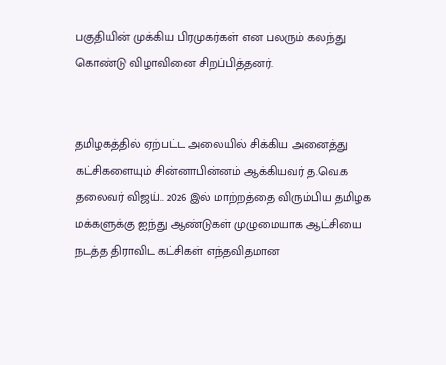பகுதியின் முக்கிய பிரமுகர்கள் என பலரும் கலந்து கொண்டு விழாவினை சிறப்பித்தனர்.


தமிழகத்தில் ஏற்பட்ட அலையில் சிக்கிய அனைத்து கட்சிகளையும் சின்னாபின்னம் ஆக்கியவர் த.வெ.க தலைவர் விஜய்.. 2026 இல் மாற்றத்தை விரும்பிய தமிழக மக்களுக்கு ஐந்து ஆண்டுகள் முழுமையாக ஆட்சியை நடத்த திராவிட கட்சிகள் எந்தவிதமான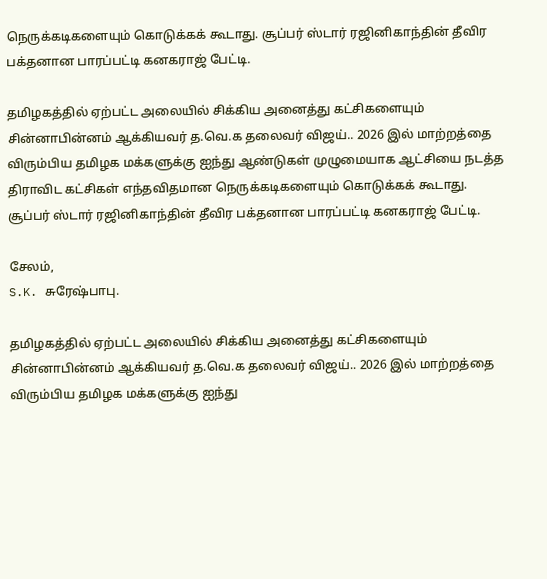நெருக்கடிகளையும் கொடுக்கக் கூடாது. சூப்பர் ஸ்டார் ரஜினிகாந்தின் தீவிர பக்தனான பாரப்பட்டி கனகராஜ் பேட்டி.

தமிழகத்தில் ஏற்பட்ட அலையில் சிக்கிய அனைத்து கட்சிகளையும் சின்னாபின்னம் ஆக்கியவர் த.வெ.க தலைவர் விஜய்.. 2026 இல் மாற்றத்தை விரும்பிய தமிழக மக்களுக்கு ஐந்து ஆண்டுகள் முழுமையாக ஆட்சியை நடத்த திராவிட கட்சிகள் எந்தவிதமான நெருக்கடிகளையும் கொடுக்கக் கூடாது. சூப்பர் ஸ்டார் ரஜினிகாந்தின் தீவிர பக்தனான பாரப்பட்டி கனகராஜ் பேட்டி.

சேலம்,
S.K. சுரேஷ்பாபு.

தமிழகத்தில் ஏற்பட்ட அலையில் சிக்கிய அனைத்து கட்சிகளையும் சின்னாபின்னம் ஆக்கியவர் த.வெ.க தலைவர் விஜய்.. 2026 இல் மாற்றத்தை விரும்பிய தமிழக மக்களுக்கு ஐந்து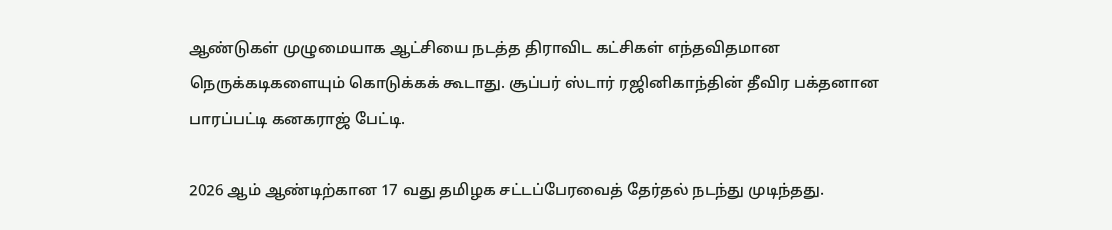ஆண்டுகள் முழுமையாக ஆட்சியை நடத்த திராவிட கட்சிகள் எந்தவிதமான நெருக்கடிகளையும் கொடுக்கக் கூடாது. சூப்பர் ஸ்டார் ரஜினிகாந்தின் தீவிர பக்தனான பாரப்பட்டி கனகராஜ் பேட்டி.

2026 ஆம் ஆண்டிற்கான 17 வது தமிழக சட்டப்பேரவைத் தேர்தல் நடந்து முடிந்தது.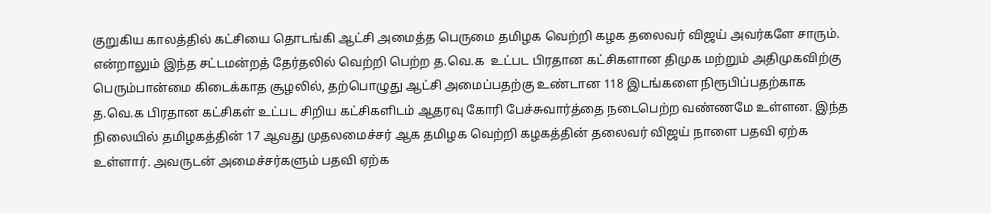குறுகிய காலத்தில் கட்சியை தொடங்கி ஆட்சி அமைத்த பெருமை தமிழக வெற்றி கழக தலைவர் விஜய் அவர்களே சாரும். என்றாலும் இந்த சட்டமன்றத் தேர்தலில் வெற்றி பெற்ற த.வெ.க  உட்பட பிரதான கட்சிகளான திமுக மற்றும் அதிமுகவிற்கு பெரும்பான்மை கிடைக்காத சூழலில், தற்பொழுது ஆட்சி அமைப்பதற்கு உண்டான 118 இடங்களை நிரூபிப்பதற்காக த.வெ.க பிரதான கட்சிகள் உட்பட சிறிய கட்சிகளிடம் ஆதரவு கோரி பேச்சுவார்த்தை நடைபெற்ற வண்ணமே உள்ளன. இந்த நிலையில் தமிழகத்தின் 17 ஆவது முதலமைச்சர் ஆக தமிழக வெற்றி கழகத்தின் தலைவர் விஜய் நாளை பதவி ஏற்க உள்ளார். அவருடன் அமைச்சர்களும் பதவி ஏற்க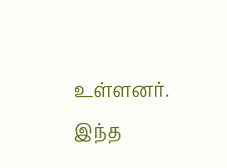உள்ளனர். இந்த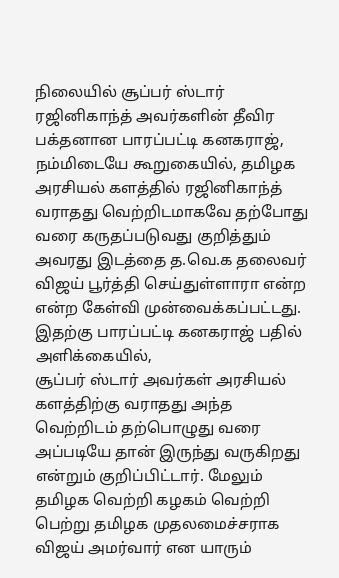நிலையில் சூப்பர் ஸ்டார் ரஜினிகாந்த் அவர்களின் தீவிர பக்தனான பாரப்பட்டி கனகராஜ், நம்மிடையே கூறுகையில், தமிழக அரசியல் களத்தில் ரஜினிகாந்த் வராதது வெற்றிடமாகவே தற்போது வரை கருதப்படுவது குறித்தும் அவரது இடத்தை த.வெ.க தலைவர் விஜய் பூர்த்தி செய்துள்ளாரா என்ற என்ற கேள்வி முன்வைக்கப்பட்டது. இதற்கு பாரப்பட்டி கனகராஜ் பதில் அளிக்கையில்,
சூப்பர் ஸ்டார் அவர்கள் அரசியல் களத்திற்கு வராதது அந்த வெற்றிடம் தற்பொழுது வரை அப்படியே தான் இருந்து வருகிறது என்றும் குறிப்பிட்டார். மேலும் தமிழக வெற்றி கழகம் வெற்றி பெற்று தமிழக முதலமைச்சராக விஜய் அமர்வார் என யாரும்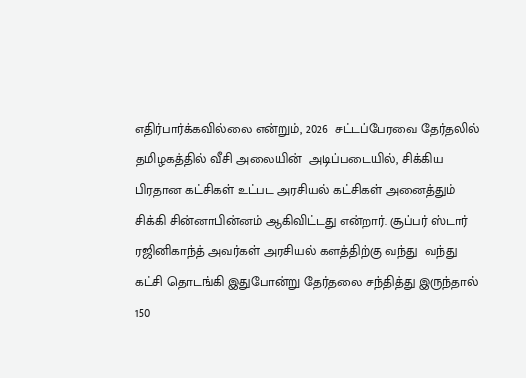எதிர்பார்க்கவில்லை என்றும், 2026  சட்டப்பேரவை தேர்தலில் தமிழகத்தில் வீசி அலையின்  அடிப்படையில், சிக்கிய பிரதான கட்சிகள் உட்பட அரசியல் கட்சிகள் அனைத்தும் சிக்கி சின்னாபின்னம் ஆகிவிட்டது என்றார். சூப்பர் ஸ்டார் ரஜினிகாந்த் அவர்கள் அரசியல் களத்திற்கு வந்து  வந்து கட்சி தொடங்கி இதுபோன்று தேர்தலை சந்தித்து இருந்தால் 150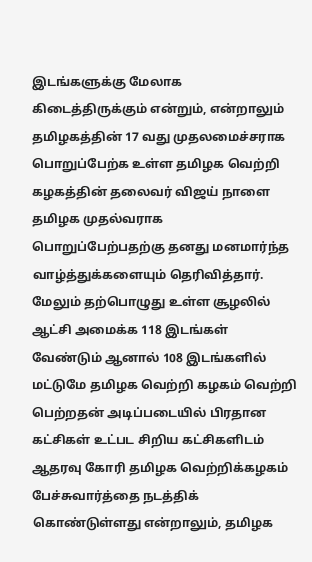இடங்களுக்கு மேலாக கிடைத்திருக்கும் என்றும், என்றாலும் தமிழகத்தின் 17 வது முதலமைச்சராக பொறுப்பேற்க உள்ள தமிழக வெற்றி கழகத்தின் தலைவர் விஜய் நாளை தமிழக முதல்வராக பொறுப்பேற்பதற்கு தனது மனமார்ந்த வாழ்த்துக்களையும் தெரிவித்தார். மேலும் தற்பொழுது உள்ள சூழலில் ஆட்சி அமைக்க 118 இடங்கள் வேண்டும் ஆனால் 108 இடங்களில் மட்டுமே தமிழக வெற்றி கழகம் வெற்றி பெற்றதன் அடிப்படையில் பிரதான கட்சிகள் உட்பட சிறிய கட்சிகளிடம் ஆதரவு கோரி தமிழக வெற்றிக்கழகம் பேச்சுவார்த்தை நடத்திக் கொண்டுள்ளது என்றாலும், தமிழக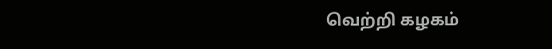வெற்றி கழகம்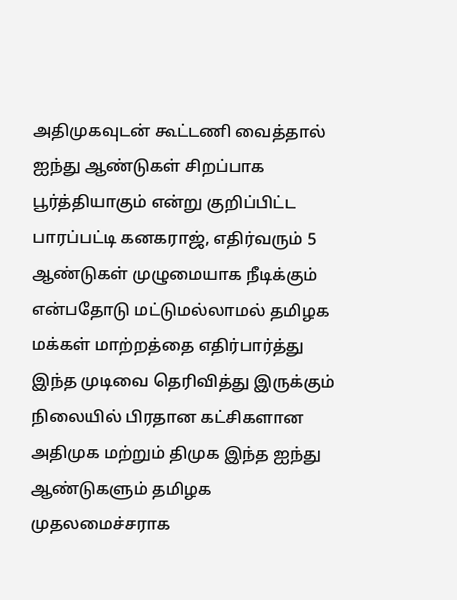அதிமுகவுடன் கூட்டணி வைத்தால் ஐந்து ஆண்டுகள் சிறப்பாக பூர்த்தியாகும் என்று குறிப்பிட்ட பாரப்பட்டி கனகராஜ், எதிர்வரும் 5 ஆண்டுகள் முழுமையாக நீடிக்கும் என்பதோடு மட்டுமல்லாமல் தமிழக மக்கள் மாற்றத்தை எதிர்பார்த்து இந்த முடிவை தெரிவித்து இருக்கும் நிலையில் பிரதான கட்சிகளான அதிமுக மற்றும் திமுக இந்த ஐந்து ஆண்டுகளும் தமிழக முதலமைச்சராக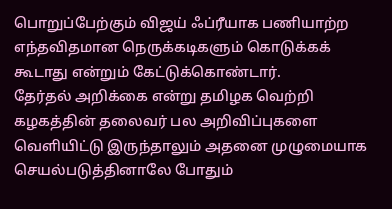பொறுப்பேற்கும் விஜய் ஃப்ரீயாக பணியாற்ற எந்தவிதமான நெருக்கடிகளும் கொடுக்கக் கூடாது என்றும் கேட்டுக்கொண்டார்.
தேர்தல் அறிக்கை என்று தமிழக வெற்றி கழகத்தின் தலைவர் பல அறிவிப்புகளை வெளியிட்டு இருந்தாலும் அதனை முழுமையாக செயல்படுத்தினாலே போதும்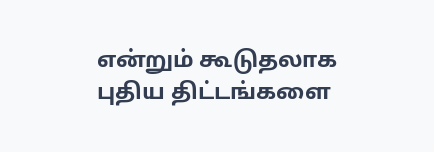என்றும் கூடுதலாக புதிய திட்டங்களை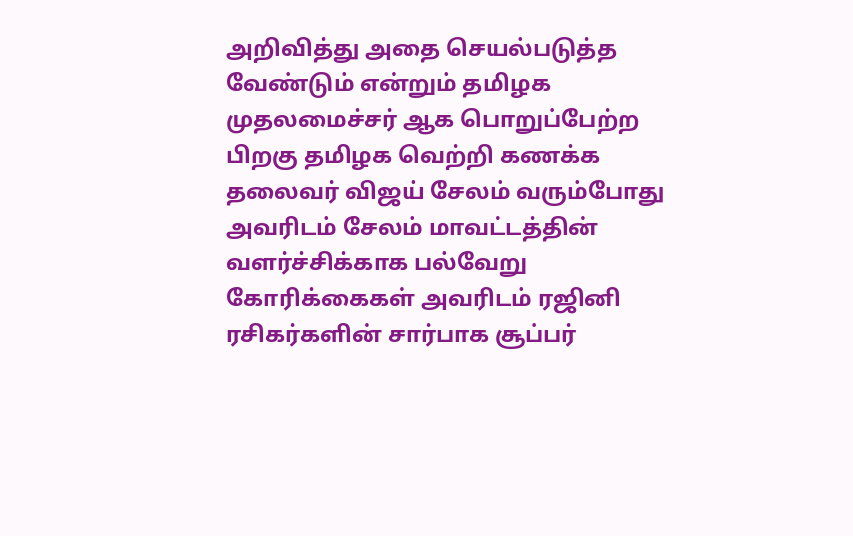அறிவித்து அதை செயல்படுத்த வேண்டும் என்றும் தமிழக முதலமைச்சர் ஆக பொறுப்பேற்ற பிறகு தமிழக வெற்றி கணக்க தலைவர் விஜய் சேலம் வரும்போது அவரிடம் சேலம் மாவட்டத்தின் வளர்ச்சிக்காக பல்வேறு கோரிக்கைகள் அவரிடம் ரஜினி ரசிகர்களின் சார்பாக சூப்பர்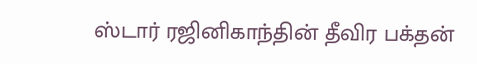ஸ்டார் ரஜினிகாந்தின் தீவிர பக்தன்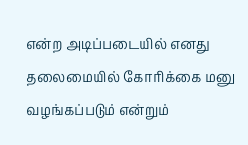என்ற அடிப்படையில் எனது தலைமையில் கோரிக்கை மனு வழங்கப்படும் என்றும்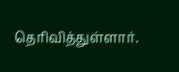தெரிவித்துள்ளார்.